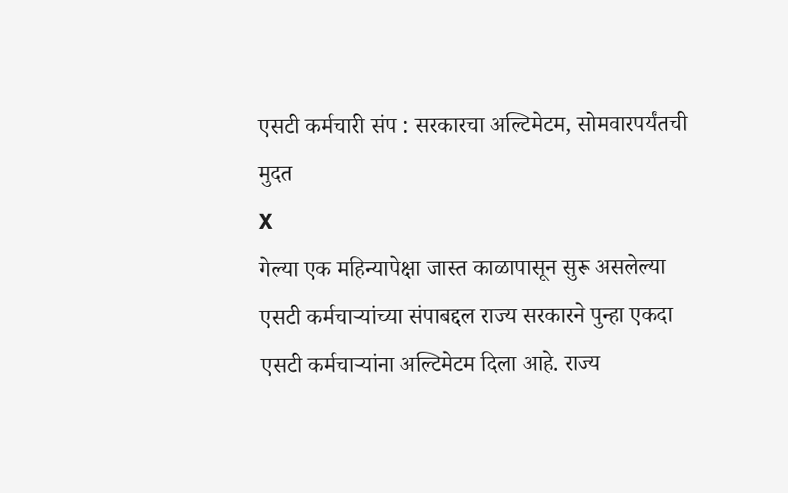एसटी कर्मचारी संप : सरकारचा अल्टिमेटम, सोमवारपर्यंतची मुदत
X
गेल्या एक महिन्यापेक्षा जास्त काळापासून सुरू असलेल्या एसटी कर्मचाऱ्यांच्या संपाबद्दल राज्य सरकारने पुन्हा एकदा एसटी कर्मचाऱ्यांना अल्टिमेटम दिला आहे. राज्य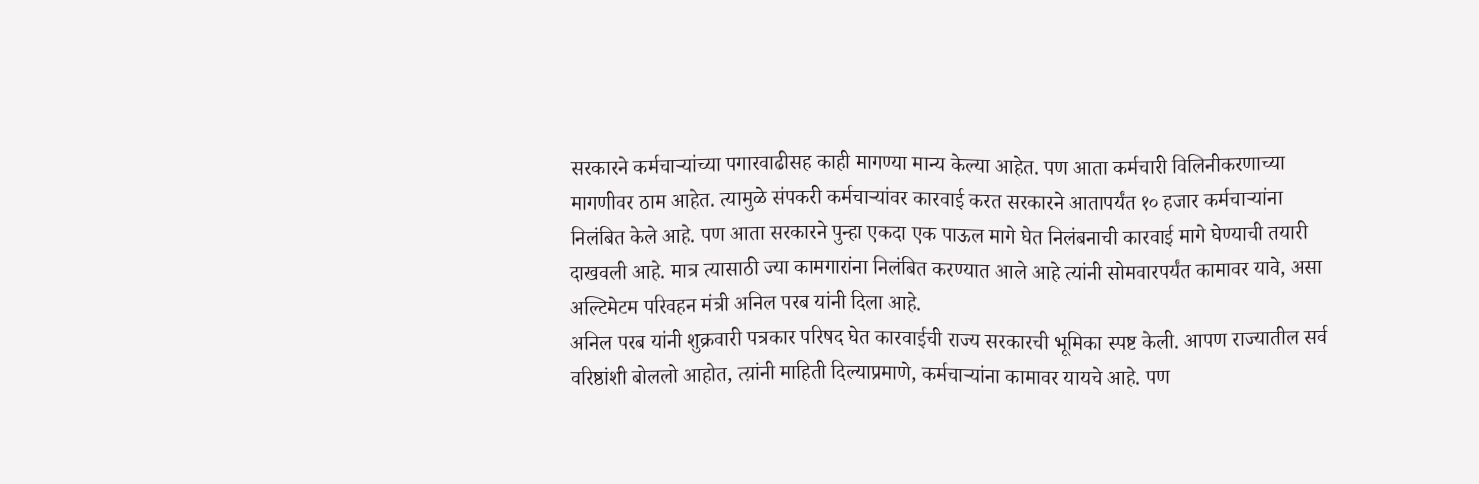सरकारने कर्मचाऱ्यांच्या पगारवाढीसह काही मागण्या मान्य केल्या आहेत. पण आता कर्मचारी विलिनीकरणाच्या मागणीवर ठाम आहेत. त्यामुळे संपकरी कर्मचाऱ्यांवर कारवाई करत सरकारने आतापर्यंत १० हजार कर्मचाऱ्यांना निलंबित केले आहे. पण आता सरकारने पुन्हा एकदा एक पाऊल मागे घेत निलंबनाची कारवाई मागे घेण्याची तयारी दाखवली आहे. मात्र त्यासाठी ज्या कामगारांना निलंबित करण्यात आले आहे त्यांनी सोमवारपर्यंत कामावर यावे, असा अल्टिमेटम परिवहन मंत्री अनिल परब यांनी दिला आहे.
अनिल परब यांनी शुक्रवारी पत्रकार परिषद घेत कारवाईची राज्य सरकारची भूमिका स्पष्ट केली. आपण राज्यातील सर्व वरिष्ठांशी बोललो आहोत, त्य़ांनी माहिती दिल्याप्रमाणे, कर्मचाऱ्यांना कामावर यायचे आहे. पण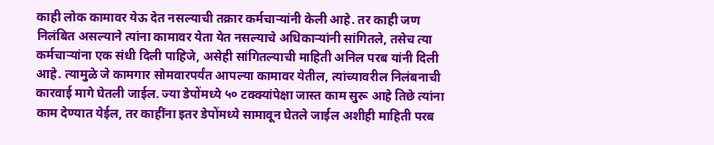काही लोक कामावर येऊ देत नसल्याची तक्रार कर्मचाऱ्यांनी केली आहे. तर काही जण निलंबित असल्याने त्यांना कामावर येता येत नसल्याचे अधिकाऱ्यांनी सांगितले, तसेच त्या कर्मचाऱ्यांना एक संधी दिली पाहिजे, असेही सांगितल्याची माहिती अनिल परब यांनी दिली आहे. त्यामुळे जे कामगार सोमवारपर्यंत आपल्या कामावर येतील, त्यांच्यावरील निलंबनाची कारवाई मागे घेतली जाईल. ज्या डेपोंमध्ये ५० टक्क्यांपेक्षा जास्त काम सुरू आहे तिछे त्यांना काम देण्यात येईल, तर काहींना इतर डेपोंमध्ये सामावून घेतले जाईल अशीही माहिती परब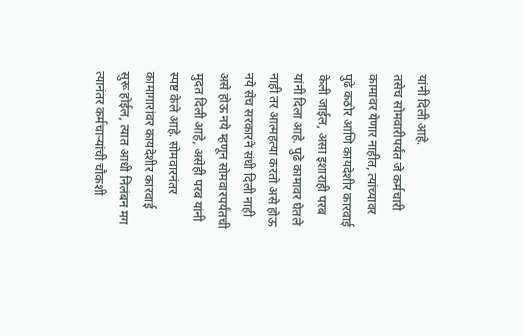यांनी दिली आहे.
तसेच सोमवारीपर्यंत जे कर्मचारी कामावर येणार नाहीत, त्यांच्यावर पुढे कठोर आणि कायदेशीर कारवाई केली जाईल, असा इशाराही परब यांनी दिला आहे. पुढे कामावर घेतले नाही तर आत्महत्या करतो असे होऊ नये सेच सरकारने संधी दिली नाही असे होऊ नये म्हणून सोमवारपर्यंतची मुदत दिली आहे, असेही परब यांनी स्पष्ट केले आहे. सोमवारनंतर कामागारांवर कायदेशीर कारवाई सुरू होईल, त्यात आधी निलंबन मग त्यानंतर कर्मचाऱ्यांची चौकशी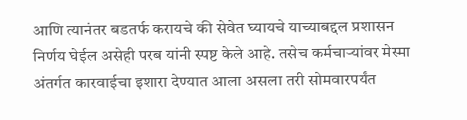आणि त्यानंतर बडतर्फ करायचे की सेवेत घ्यायचे याच्याबद्दल प्रशासन निर्णय घेईल असेही परब यांनी स्पष्ट केले आहे. तसेच कर्मचाऱ्यांवर मेस्मा अंतर्गत कारवाईचा इशारा देण्यात आला असला तरी सोमवारपर्यंत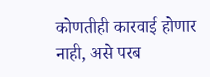कोणतीही कारवाई होणार नाही, असे परब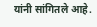यांनी सांगितले आहे.